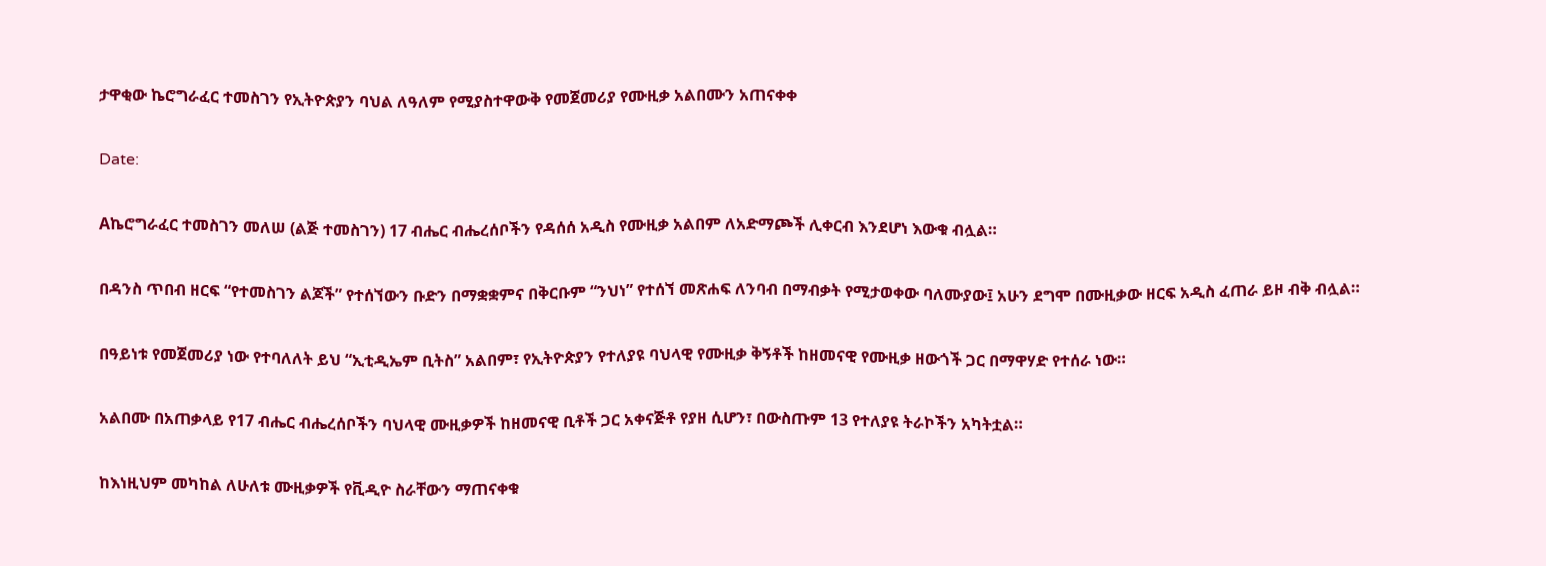ታዋቂው ኬሮግራፈር ተመስገን የኢትዮጵያን ባህል ለዓለም የሚያስተዋውቅ የመጀመሪያ የሙዚቃ አልበሙን አጠናቀቀ

Date:

Aኬሮግራፈር ተመስገን መለሠ (ልጅ ተመስገን) 17 ብሔር ብሔረሰቦችን የዳሰሰ አዲስ የሙዚቃ አልበም ለአድማጮች ሊቀርብ እንደሆነ እውቁ ብሏል።

በዳንስ ጥበብ ዘርፍ “የተመስገን ልጆች” የተሰኘውን ቡድን በማቋቋምና በቅርቡም “ንህነ” የተሰኘ መጽሐፍ ለንባብ በማብቃት የሚታወቀው ባለሙያው፤ አሁን ደግሞ በሙዚቃው ዘርፍ አዲስ ፈጠራ ይዞ ብቅ ብሏል።

በዓይነቱ የመጀመሪያ ነው የተባለለት ይህ “ኢቲዲኤም ቢትስ” አልበም፣ የኢትዮጵያን የተለያዩ ባህላዊ የሙዚቃ ቅኝቶች ከዘመናዊ የሙዚቃ ዘውጎች ጋር በማዋሃድ የተሰራ ነው።

አልበሙ በአጠቃላይ የ17 ብሔር ብሔረሰቦችን ባህላዊ ሙዚቃዎች ከዘመናዊ ቢቶች ጋር አቀናጅቶ የያዘ ሲሆን፣ በውስጡም 13 የተለያዩ ትራኮችን አካትቷል።

ከእነዚህም መካከል ለሁለቱ ሙዚቃዎች የቪዲዮ ስራቸውን ማጠናቀቁ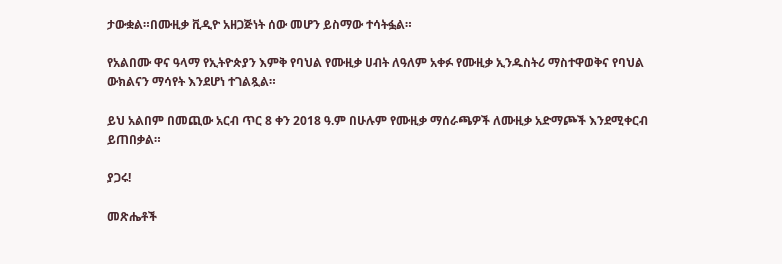ታውቋል።በሙዚቃ ቪዲዮ አዘጋጅነት ሰው መሆን ይስማው ተሳትፏል።

የአልበሙ ዋና ዓላማ የኢትዮጵያን እምቅ የባህል የሙዚቃ ሀብት ለዓለም አቀፉ የሙዚቃ ኢንዱስትሪ ማስተዋወቅና የባህል ውክልናን ማሳየት እንደሆነ ተገልጿል።

ይህ አልበም በመጪው አርብ ጥር 8 ቀን 2018 ዓ.ም በሁሉም የሙዚቃ ማሰራጫዎች ለሙዚቃ አድማጮች እንደሚቀርብ ይጠበቃል።

ያጋሩ!

መጽሔቶች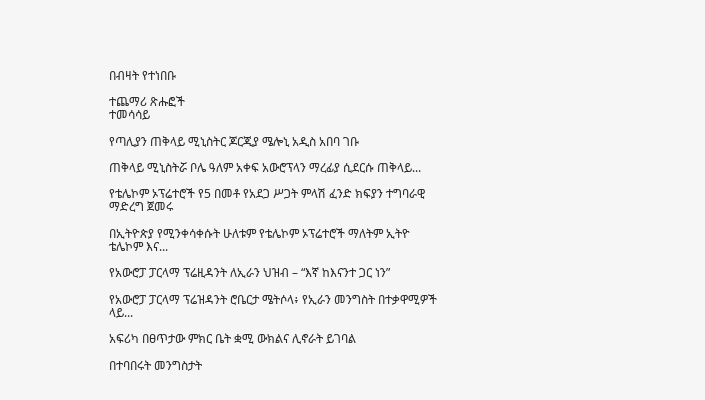በብዛት የተነበቡ

ተጨማሪ ጽሑፎች
ተመሳሳይ

የጣሊያን ጠቅላይ ሚኒስትር ጆርጂያ ሜሎኒ አዲስ አበባ ገቡ

ጠቅላይ ሚኒስትሯ ቦሌ ዓለም አቀፍ አውሮፕላን ማረፊያ ሲደርሱ ጠቅላይ...

የቴሌኮም ኦፕሬተሮች የ5 በመቶ የአደጋ ሥጋት ምላሽ ፈንድ ክፍያን ተግባራዊ ማድረግ ጀመሩ

በኢትዮጵያ የሚንቀሳቀሱት ሁለቱም የቴሌኮም ኦፕሬተሮች ማለትም ኢትዮ ቴሌኮም እና...

የአውሮፓ ፓርላማ ፕሬዚዳንት ለኢራን ህዝብ – “እኛ ከእናንተ ጋር ነን”

የአውሮፓ ፓርላማ ፕሬዝዳንት ሮቤርታ ሜትሶላ፥ የኢራን መንግስት በተቃዋሚዎች ላይ...

አፍሪካ በፀጥታው ምክር ቤት ቋሚ ውክልና ሊኖራት ይገባል

በተባበሩት መንግስታት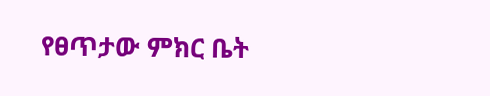የፀጥታው ምክር ቤት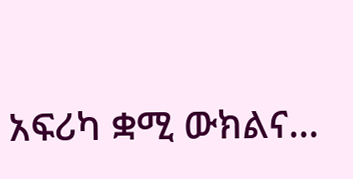አፍሪካ ቋሚ ውክልና...